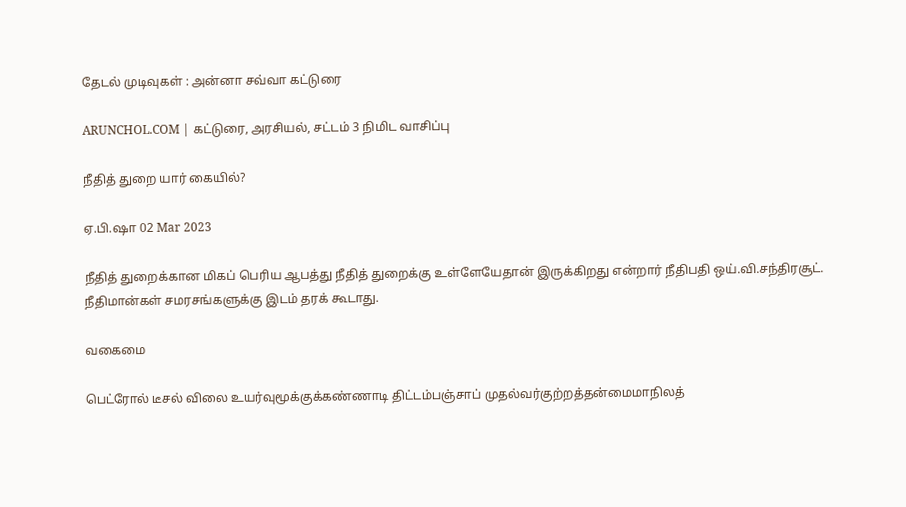தேடல் முடிவுகள் : அன்னா சவ்வா கட்டுரை

ARUNCHOL.COM | கட்டுரை, அரசியல், சட்டம் 3 நிமிட வாசிப்பு

நீதித் துறை யார் கையில்?

ஏ.பி.ஷா 02 Mar 2023

நீதித் துறைக்கான மிகப் பெரிய ஆபத்து நீதித் துறைக்கு உள்ளேயேதான் இருக்கிறது என்றார் நீதிபதி ஒய்.வி.சந்திரசூட். நீதிமான்கள் சமரசங்களுக்கு இடம் தரக் கூடாது.

வகைமை

பெட்ரோல் டீசல் விலை உயர்வுமூக்குக்கண்ணாடி திட்டம்பஞ்சாப் முதல்வர்குற்றத்தன்மைமாநிலத்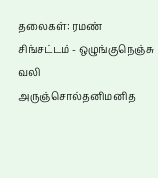தலைகள்: ரமண் சிங்சட்டம் - ஒழுங்குநெஞ்சு வலி அருஞ்சொல்தனிமனித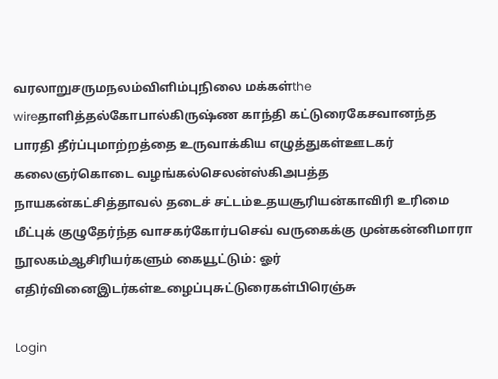வரலாறுசருமநலம்விளிம்புநிலை மக்கள்the wireதாளித்தல்கோபால்கிருஷ்ண காந்தி கட்டுரைகேசவானந்த பாரதி தீர்ப்புமாற்றத்தை உருவாக்கிய எழுத்துகள்ஊடகர் கலைஞர்கொடை வழங்கல்செலன்ஸ்கிஅபத்த நாயகன்கட்சித்தாவல் தடைச் சட்டம்உதயசூரியன்காவிரி உரிமை மீட்புக் குழுதேர்ந்த வாசகர்கோர்பசெவ் வருகைக்கு முன்கன்னிமாரா நூலகம்ஆசிரியர்களும் கையூட்டும்: ஓர் எதிர்வினைஇடர்கள்உழைப்புசுட்டுரைகள்பிரெஞ்சு

Login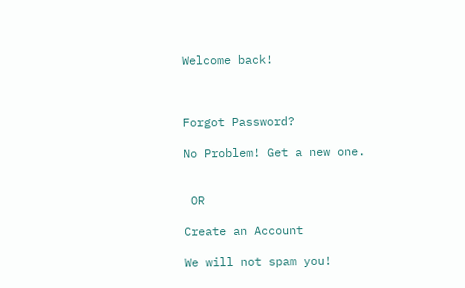Welcome back!



Forgot Password?

No Problem! Get a new one.


 OR

Create an Account

We will not spam you!